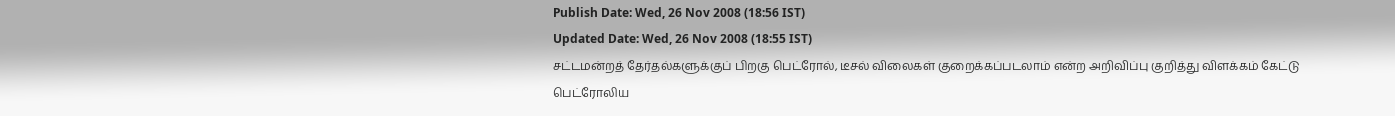Publish Date: Wed, 26 Nov 2008 (18:56 IST)
Updated Date: Wed, 26 Nov 2008 (18:55 IST)
சட்டமன்றத் தேர்தல்களுக்குப் பிறகு பெட்ரோல், டீசல் விலைகள் குறைக்கப்படலாம் என்ற அறிவிப்பு குறித்து விளக்கம் கேட்டு பெட்ரோலிய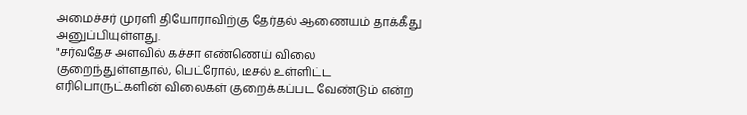அமைச்சர் முரளி தியோராவிற்கு தேர்தல் ஆணையம் தாக்கீது அனுப்பியுள்ளது.
"சர்வதேச அளவில் கச்சா எண்ணெய் விலை குறைந்துள்ளதால், பெட்ரோல், டீசல் உள்ளிட்ட எரிபொருட்களின் விலைகள் குறைக்கப்பட வேண்டும் என்ற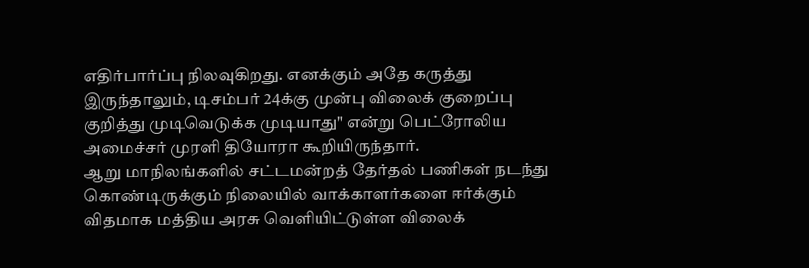எதிர்பார்ப்பு நிலவுகிறது. எனக்கும் அதே கருத்து இருந்தாலும், டிசம்பர் 24க்கு முன்பு விலைக் குறைப்பு குறித்து முடிவெடுக்க முடியாது" என்று பெட்ரோலிய அமைச்சர் முரளி தியோரா கூறியிருந்தார்.
ஆறு மாநிலங்களில் சட்டமன்றத் தேர்தல் பணிகள் நடந்து கொண்டிருக்கும் நிலையில் வாக்காளர்களை ஈர்க்கும் விதமாக மத்திய அரசு வெளியிட்டுள்ள விலைக்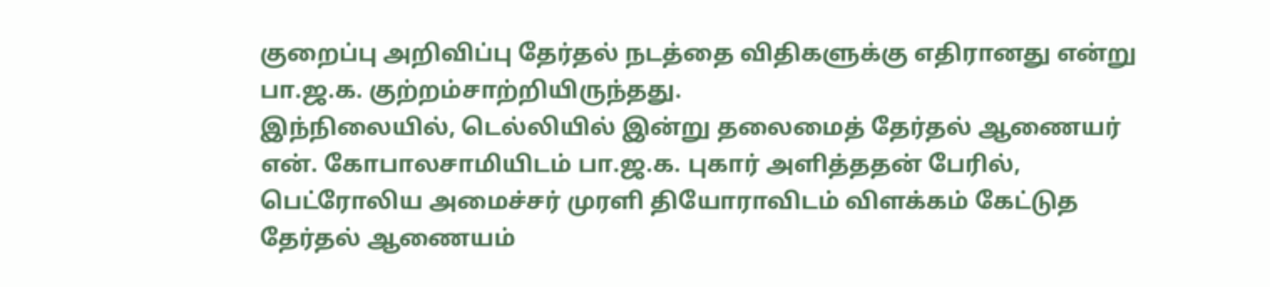குறைப்பு அறிவிப்பு தேர்தல் நடத்தை விதிகளுக்கு எதிரானது என்று பா.ஜ.க. குற்றம்சாற்றியிருந்தது.
இந்நிலையில், டெல்லியில் இன்று தலைமைத் தேர்தல் ஆணையர் என். கோபாலசாமியிடம் பா.ஜ.க. புகார் அளித்ததன் பேரில், பெட்ரோலிய அமைச்சர் முரளி தியோராவிடம் விளக்கம் கேட்டுத தேர்தல் ஆணையம்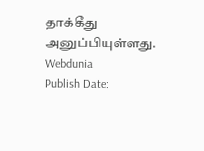தாக்கீது அனுப்பியுள்ளது.
Webdunia
Publish Date: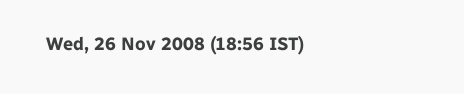Wed, 26 Nov 2008 (18:56 IST)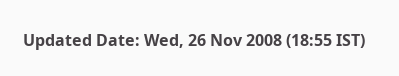Updated Date: Wed, 26 Nov 2008 (18:55 IST)